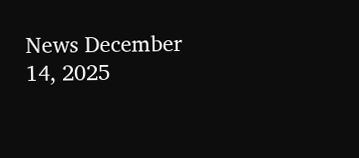News December 14, 2025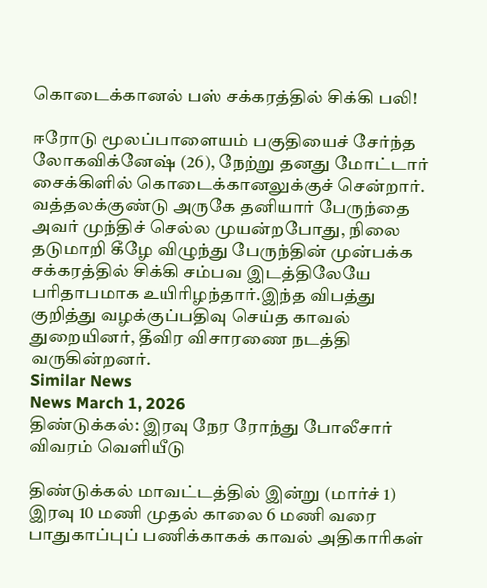கொடைக்கானல் பஸ் சக்கரத்தில் சிக்கி பலி!

ஈரோடு மூலப்பாளையம் பகுதியைச் சேர்ந்த லோகவிக்னேஷ் (26), நேற்று தனது மோட்டார் சைக்கிளில் கொடைக்கானலுக்குச் சென்றார். வத்தலக்குண்டு அருகே தனியார் பேருந்தை அவர் முந்திச் செல்ல முயன்றபோது, நிலை தடுமாறி கீழே விழுந்து பேருந்தின் முன்பக்க சக்கரத்தில் சிக்கி சம்பவ இடத்திலேயே பரிதாபமாக உயிரிழந்தார்.இந்த விபத்து குறித்து வழக்குப்பதிவு செய்த காவல் துறையினர், தீவிர விசாரணை நடத்தி வருகின்றனர்.
Similar News
News March 1, 2026
திண்டுக்கல்: இரவு நேர ரோந்து போலீசார் விவரம் வெளியீடு

திண்டுக்கல் மாவட்டத்தில் இன்று (மார்ச் 1) இரவு 10 மணி முதல் காலை 6 மணி வரை பாதுகாப்புப் பணிக்காகக் காவல் அதிகாரிகள்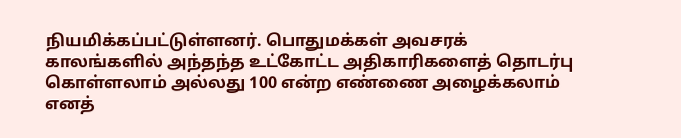நியமிக்கப்பட்டுள்ளனர். பொதுமக்கள் அவசரக் காலங்களில் அந்தந்த உட்கோட்ட அதிகாரிகளைத் தொடர்பு கொள்ளலாம் அல்லது 100 என்ற எண்ணை அழைக்கலாம் எனத்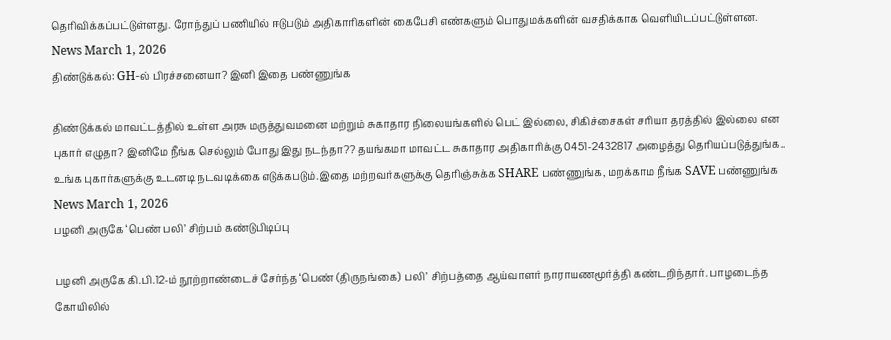தெரிவிக்கப்பட்டுள்ளது. ரோந்துப் பணியில் ஈடுபடும் அதிகாரிகளின் கைபேசி எண்களும் பொதுமக்களின் வசதிக்காக வெளியிடப்பட்டுள்ளன.
News March 1, 2026
திண்டுக்கல்: GH-ல் பிரச்சனையா? இனி இதை பண்ணுங்க

திண்டுக்கல் மாவட்டத்தில் உள்ள அரசு மருத்துவமனை மற்றும் சுகாதார நிலையங்களில் பெட் இல்லை, சிகிச்சைகள் சரியா தரத்தில் இல்லை என புகார் எழுதா? இனிமே நீங்க செல்லும் போது இது நடந்தா?? தயங்கமா மாவட்ட சுகாதார அதிகாரிக்கு 0451-2432817 அழைத்து தெரியப்படுத்துங்க.. உங்க புகார்களுக்கு உடனடி நடவடிக்கை எடுக்கபடும்.இதை மற்றவர்களுக்கு தெரிஞ்சுக்க SHARE பண்ணுங்க, மறக்காம நீங்க SAVE பண்ணுங்க
News March 1, 2026
பழனி அருகே ‘பெண் பலி’ சிற்பம் கண்டுபிடிப்பு

பழனி அருகே கி.பி.12-ம் நூற்றாண்டைச் சேர்ந்த ‘பெண் (திருநங்கை) பலி’ சிற்பத்தை ஆய்வாளர் நாராயணமூர்த்தி கண்டறிந்தார். பாழடைந்த கோயிலில்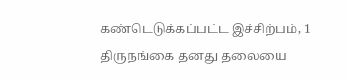கண்டெடுக்கப்பட்ட இச்சிற்பம், 1 திருநங்கை தனது தலையை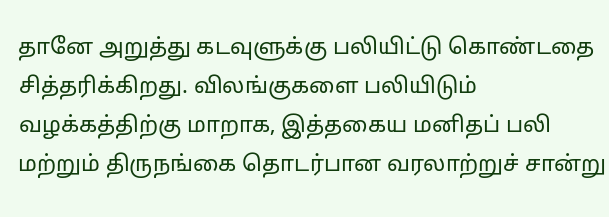தானே அறுத்து கடவுளுக்கு பலியிட்டு கொண்டதை சித்தரிக்கிறது. விலங்குகளை பலியிடும் வழக்கத்திற்கு மாறாக, இத்தகைய மனிதப் பலி மற்றும் திருநங்கை தொடர்பான வரலாற்றுச் சான்று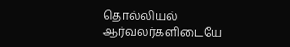தொல்லியல் ஆர்வலர்களிடையே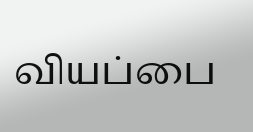வியப்பை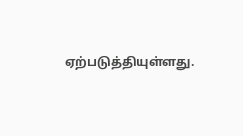ஏற்படுத்தியுள்ளது.